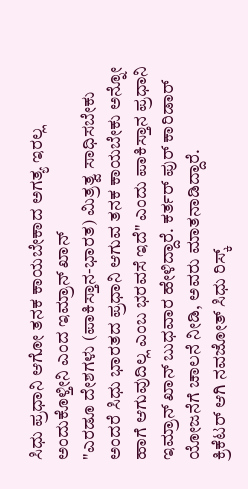ಸಿಧು ಪ್ರಧಾನಿ ಆಗೋ ತನಕ ಕಾಯಬೇಕಾದ ಅಗತ್ಯ ಇರಲ್ಲ ಅಂದುಕೊಳ್ತೀನಿ ಎಂದ ಇಮ್ರಾನ್ ಖಾನ್
"ಎರಡೂ ದೇಶಗಳು (ಪಾಕಿಸ್ತಾನ-ಭಾರತ) ಮಿತ್ರತ್ವ ಸಾಧಿಸಬೇಕು ಅಂದರೆ ಸಿಧು ಭಾರತದ ಪ್ರಧಾನಿ ಆಗುವ ತನಕ ಕಾಯಬೇಕು ಅನ್ನೋ ಹಾಗೆ ಆಗುವುದಿಲ್ಲ ಎಂಬ ಭರವಸೆ ಇದೆ" ಎಂದು ಪಾಕಿಸ್ತಾನ ಪ್ರಧಾನಿ ಇಮ್ರಾನ್ ಖಾನ್ ಬುಧವಾರ ಹೇಳಿದ್ದಾರೆ. ಕರ್ತರ್ ಪುರ್ ಕಾರಿಡಾರ್ ಯೋಜನೆಗೆ ಚಾಲನೆ ನೀಡಿ, ಅವರು ಮಾತನಾಡಿದ್ದಾರೆ.
ಕ್ರಿಕೆಟರ್ ಆಗಿ ನವಜೋತ್ ಸಿಧು ರಿಸ್ಕ್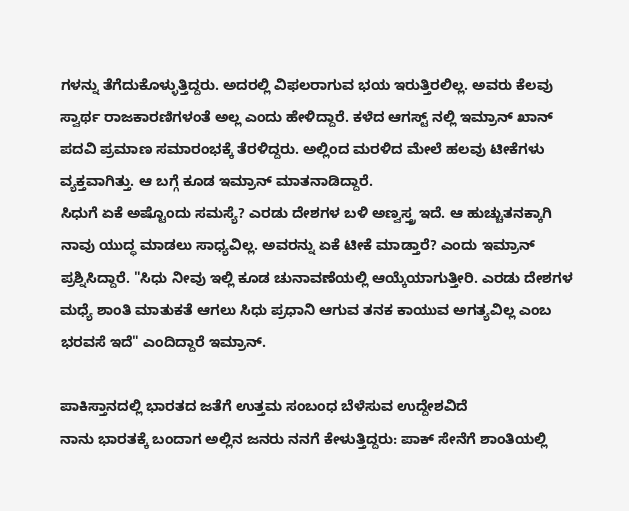ಗಳನ್ನು ತೆಗೆದುಕೊಳ್ಳುತ್ತಿದ್ದರು. ಅದರಲ್ಲಿ ವಿಫಲರಾಗುವ ಭಯ ಇರುತ್ತಿರಲಿಲ್ಲ. ಅವರು ಕೆಲವು ಸ್ವಾರ್ಥ ರಾಜಕಾರಣಿಗಳಂತೆ ಅಲ್ಲ ಎಂದು ಹೇಳಿದ್ದಾರೆ. ಕಳೆದ ಆಗಸ್ಟ್ ನಲ್ಲಿ ಇಮ್ರಾನ್ ಖಾನ್ ಪದವಿ ಪ್ರಮಾಣ ಸಮಾರಂಭಕ್ಕೆ ತೆರಳಿದ್ದರು. ಅಲ್ಲಿಂದ ಮರಳಿದ ಮೇಲೆ ಹಲವು ಟೀಕೆಗಳು ವ್ಯಕ್ತವಾಗಿತ್ತು. ಆ ಬಗ್ಗೆ ಕೂಡ ಇಮ್ರಾನ್ ಮಾತನಾಡಿದ್ದಾರೆ.
ಸಿಧುಗೆ ಏಕೆ ಅಷ್ಟೊಂದು ಸಮಸ್ಯೆ? ಎರಡು ದೇಶಗಳ ಬಳಿ ಅಣ್ವಸ್ತ್ರ ಇದೆ. ಆ ಹುಚ್ಚುತನಕ್ಕಾಗಿ ನಾವು ಯುದ್ಧ ಮಾಡಲು ಸಾಧ್ಯವಿಲ್ಲ. ಅವರನ್ನು ಏಕೆ ಟೀಕೆ ಮಾಡ್ತಾರೆ? ಎಂದು ಇಮ್ರಾನ್ ಪ್ರಶ್ನಿಸಿದ್ದಾರೆ. "ಸಿಧು ನೀವು ಇಲ್ಲಿ ಕೂಡ ಚುನಾವಣೆಯಲ್ಲಿ ಆಯ್ಕೆಯಾಗುತ್ತೀರಿ. ಎರಡು ದೇಶಗಳ ಮಧ್ಯೆ ಶಾಂತಿ ಮಾತುಕತೆ ಆಗಲು ಸಿಧು ಪ್ರಧಾನಿ ಆಗುವ ತನಕ ಕಾಯುವ ಅಗತ್ಯವಿಲ್ಲ ಎಂಬ ಭರವಸೆ ಇದೆ" ಎಂದಿದ್ದಾರೆ ಇಮ್ರಾನ್.

ಪಾಕಿಸ್ತಾನದಲ್ಲಿ ಭಾರತದ ಜತೆಗೆ ಉತ್ತಮ ಸಂಬಂಧ ಬೆಳೆಸುವ ಉದ್ದೇಶವಿದೆ
ನಾನು ಭಾರತಕ್ಕೆ ಬಂದಾಗ ಅಲ್ಲಿನ ಜನರು ನನಗೆ ಕೇಳುತ್ತಿದ್ದರು: ಪಾಕ್ ಸೇನೆಗೆ ಶಾಂತಿಯಲ್ಲಿ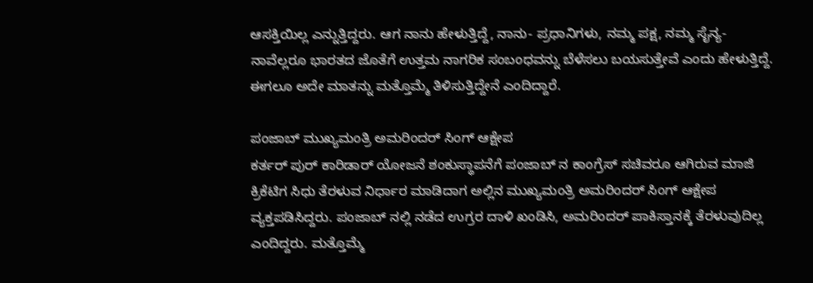ಆಸಕ್ತಿಯಿಲ್ಲ ಎನ್ನುತ್ತಿದ್ದರು. ಆಗ ನಾನು ಹೇಳುತ್ತಿದ್ದೆ, ನಾನು- ಪ್ರಧಾನಿಗಳು, ನಮ್ಮ ಪಕ್ಷ, ನಮ್ಮ ಸೈನ್ಯ- ನಾವೆಲ್ಲರೂ ಭಾರತದ ಜೊತೆಗೆ ಉತ್ತಮ ನಾಗರಿಕ ಸಂಬಂಧವನ್ನು ಬೆಳೆಸಲು ಬಯಸುತ್ತೇವೆ ಎಂದು ಹೇಳುತ್ತಿದ್ದೆ. ಈಗಲೂ ಅದೇ ಮಾತನ್ನು ಮತ್ತೊಮ್ಮೆ ತಿಳಿಸುತ್ತಿದ್ದೇನೆ ಎಂದಿದ್ದಾರೆ.

ಪಂಜಾಬ್ ಮುಖ್ಯಮಂತ್ರಿ ಅಮರಿಂದರ್ ಸಿಂಗ್ ಆಕ್ಷೇಪ
ಕರ್ತರ್ ಪುರ್ ಕಾರಿಡಾರ್ ಯೋಜನೆ ಶಂಕುಸ್ಥಾಪನೆಗೆ ಪಂಜಾಬ್ ನ ಕಾಂಗ್ರೆಸ್ ಸಚಿವರೂ ಆಗಿರುವ ಮಾಜಿ ಕ್ರಿಕೆಟಿಗ ಸಿಧು ತೆರಳುವ ನಿರ್ಧಾರ ಮಾಡಿದಾಗ ಅಲ್ಲಿನ ಮುಖ್ಯಮಂತ್ರಿ ಅಮರಿಂದರ್ ಸಿಂಗ್ ಆಕ್ಷೇಪ ವ್ಯಕ್ತಪಡಿಸಿದ್ದರು. ಪಂಜಾಬ್ ನಲ್ಲಿ ನಡೆದ ಉಗ್ರರ ದಾಳಿ ಖಂಡಿಸಿ, ಅಮರಿಂದರ್ ಪಾಕಿಸ್ತಾನಕ್ಕೆ ತೆರಳುವುದಿಲ್ಲ ಎಂದಿದ್ದರು. ಮತ್ತೊಮ್ಮೆ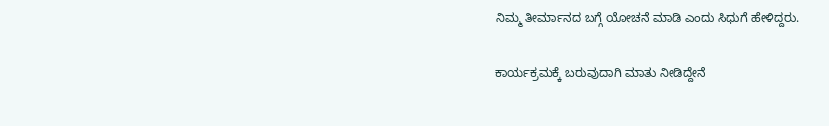ನಿಮ್ಮ ತೀರ್ಮಾನದ ಬಗ್ಗೆ ಯೋಚನೆ ಮಾಡಿ ಎಂದು ಸಿಧುಗೆ ಹೇಳಿದ್ದರು.

ಕಾರ್ಯಕ್ರಮಕ್ಕೆ ಬರುವುದಾಗಿ ಮಾತು ನೀಡಿದ್ದೇನೆ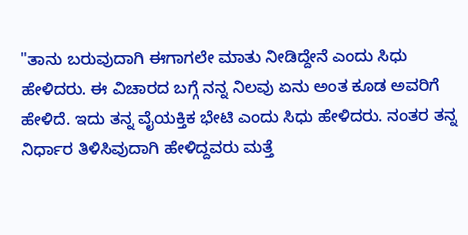"ತಾನು ಬರುವುದಾಗಿ ಈಗಾಗಲೇ ಮಾತು ನೀಡಿದ್ದೇನೆ ಎಂದು ಸಿಧು ಹೇಳಿದರು. ಈ ವಿಚಾರದ ಬಗ್ಗೆ ನನ್ನ ನಿಲವು ಏನು ಅಂತ ಕೂಡ ಅವರಿಗೆ ಹೇಳಿದೆ. ಇದು ತನ್ನ ವೈಯಕ್ತಿಕ ಭೇಟಿ ಎಂದು ಸಿಧು ಹೇಳಿದರು. ನಂತರ ತನ್ನ ನಿರ್ಧಾರ ತಿಳಿಸಿವುದಾಗಿ ಹೇಳಿದ್ದವರು ಮತ್ತೆ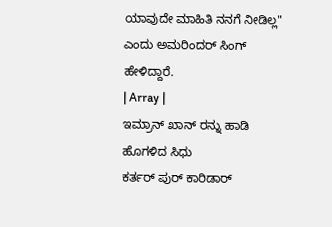ಯಾವುದೇ ಮಾಹಿತಿ ನನಗೆ ನೀಡಿಲ್ಲ" ಎಂದು ಅಮರಿಂದರ್ ಸಿಂಗ್ ಹೇಳಿದ್ದಾರೆ.
| Array |
ಇಮ್ರಾನ್ ಖಾನ್ ರನ್ನು ಹಾಡಿ ಹೊಗಳಿದ ಸಿಧು
ಕರ್ತರ್ ಪುರ್ ಕಾರಿಡಾರ್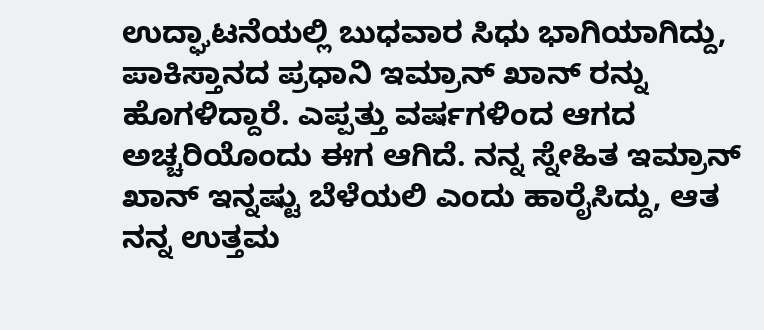ಉದ್ಘಾಟನೆಯಲ್ಲಿ ಬುಧವಾರ ಸಿಧು ಭಾಗಿಯಾಗಿದ್ದು, ಪಾಕಿಸ್ತಾನದ ಪ್ರಧಾನಿ ಇಮ್ರಾನ್ ಖಾನ್ ರನ್ನು ಹೊಗಳಿದ್ದಾರೆ. ಎಪ್ಪತ್ತು ವರ್ಷಗಳಿಂದ ಆಗದ ಅಚ್ಚರಿಯೊಂದು ಈಗ ಆಗಿದೆ. ನನ್ನ ಸ್ನೇಹಿತ ಇಮ್ರಾನ್ ಖಾನ್ ಇನ್ನಷ್ಟು ಬೆಳೆಯಲಿ ಎಂದು ಹಾರೈಸಿದ್ದು, ಆತ ನನ್ನ ಉತ್ತಮ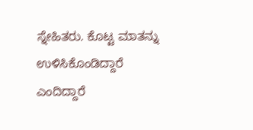ಸ್ನೇಹಿತರು. ಕೊಟ್ಟ ಮಾತನ್ನು ಉಳಿಸಿಕೊಂಡಿದ್ದಾರೆ ಎಂದಿದ್ದಾರೆ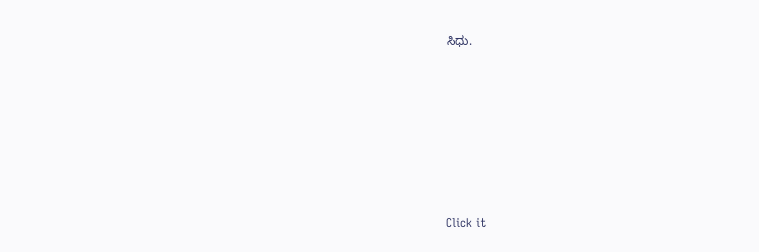ಸಿಧು.












Click it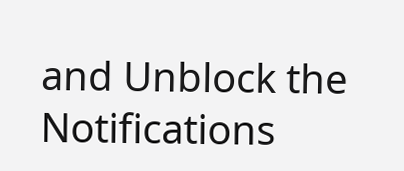and Unblock the Notifications